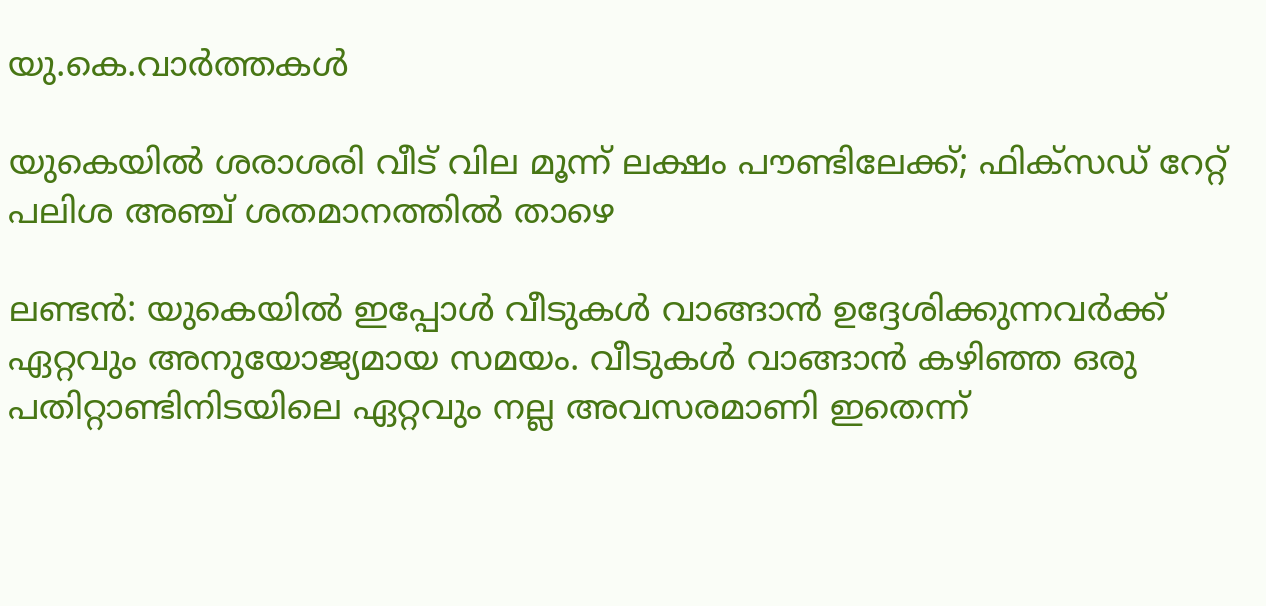യു.കെ.വാര്‍ത്തകള്‍

യുകെയില്‍ ശരാശരി വീട് വില മൂന്ന് ലക്ഷം പൗണ്ടിലേക്ക്; ഫിക്‌സഡ് റേറ്റ് പലിശ അഞ്ച് ശതമാനത്തില്‍ താഴെ

ലണ്ടന്‍: യുകെയില്‍ ഇപ്പോള്‍ വീടുകള്‍ വാങ്ങാന്‍ ഉദ്ദേശിക്കുന്നവര്‍ക്ക് ഏറ്റവും അനുയോജ്യമായ സമയം. വീടുകള്‍ വാങ്ങാന്‍ കഴിഞ്ഞ ഒരു പതിറ്റാണ്ടിനിടയിലെ ഏറ്റവും നല്ല അവസരമാണി ഇതെന്ന്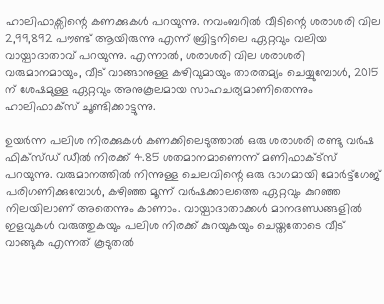ഹാലിഫാക്സിന്റെ കണക്കുകള്‍ പറയുന്നു. നവംബറില്‍ വീടിന്റെ ശരാശരി വില 2,99,892 പൗണ്ട് ആയിരുന്നു എന്ന് ബ്രിട്ടനിലെ ഏറ്റവും വലിയ വായ്പാദാതാവ് പറയുന്നു. എന്നാല്‍, ശരാശരി വില ശരാശരി വരുമാനമായും, വീട് വാങ്ങാനുള്ള കഴിവുമായും താരതമ്യം ചെയ്യുമ്പോള്‍, 2015 ന് ശേഷമുള്ള ഏറ്റവും അനുകൂലമായ സാഹചര്യമാണിതെന്നും ഹാലിഫാക്സ് ചൂണ്ടിക്കാട്ടുന്നു.

ഉയര്‍ന്ന പലിശ നിരക്കുകള്‍ കണക്കിലെടുത്താല്‍ ഒരു ശരാശരി രണ്ടു വര്‍ഷ ഫിക്സ്ഡ് ഡീല്‍ നിരക്ക് 4.85 ശതമാനമാണെന്ന് മണിഫാക്ട്‌സ് പറയുന്നു. വരുമാനത്തില്‍ നിന്നുള്ള ചെലവിന്റെ ഒരു ഭാഗമായി മോര്‍ട്ട്‌ഗേജ് പരിഗണിക്കുമ്പോള്‍, കഴിഞ്ഞ മൂന്ന് വര്‍ഷക്കാലത്തെ ഏറ്റവും കുറഞ്ഞ നിലയിലാണ് അതെന്നും കാണാം. വായ്പാദാതാക്കള്‍ മാനദണ്ഡങ്ങളില്‍ ഇളവുകള്‍ വരുത്തുകയും പലിശ നിരക്ക് കുറയുകയും ചെയ്തതോടെ വീട് വാങ്ങുക എന്നത് കൂടുതല്‍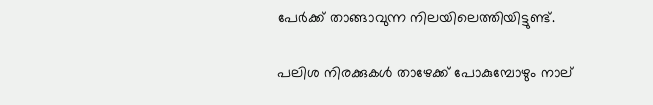പേര്‍ക്ക് താങ്ങാവുന്ന നിലയിലെത്തിയിട്ടുണ്ട്.

പലിശ നിരക്കുകള്‍ താഴേക്ക് പോകുമ്പോഴും നാല്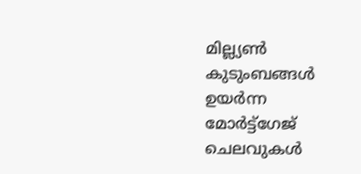മില്ല്യണ്‍ കുടുംബങ്ങള്‍ ഉയര്‍ന്ന മോര്‍ട്ട്‌ഗേജ് ചെലവുകള്‍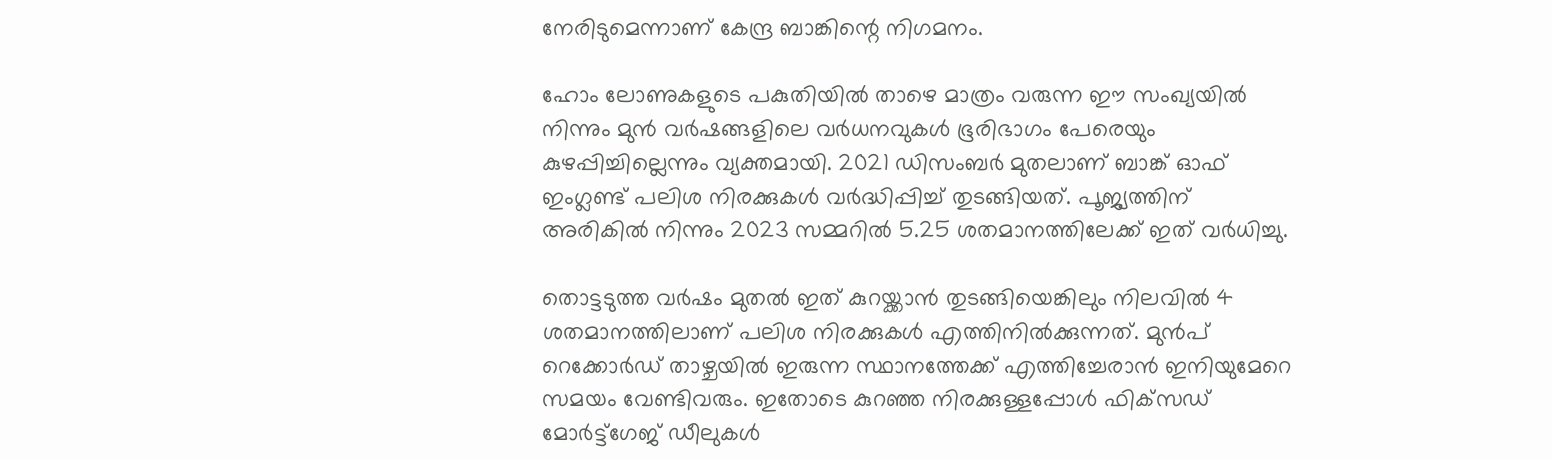നേരിടുമെന്നാണ് കേന്ദ്ര ബാങ്കിന്റെ നിഗമനം.

ഹോം ലോണുകളുടെ പകുതിയില്‍ താഴെ മാത്രം വരുന്ന ഈ സംഖ്യയില്‍ നിന്നും മുന്‍ വര്‍ഷങ്ങളിലെ വര്‍ധനവുകള്‍ ഭൂരിഭാഗം പേരെയും കുഴപ്പിച്ചില്ലെന്നും വ്യക്തമായി. 2021 ഡിസംബര്‍ മുതലാണ് ബാങ്ക് ഓഫ് ഇംഗ്ലണ്ട് പലിശ നിരക്കുകള്‍ വര്‍ദ്ധിപ്പിച്ച് തുടങ്ങിയത്. പൂജ്യത്തിന് അരികില്‍ നിന്നും 2023 സമ്മറില്‍ 5.25 ശതമാനത്തിലേക്ക് ഇത് വര്‍ധിച്ചു.

തൊട്ടടുത്ത വര്‍ഷം മുതല്‍ ഇത് കുറയ്ക്കാന്‍ തുടങ്ങിയെങ്കിലും നിലവില്‍ 4 ശതമാനത്തിലാണ് പലിശ നിരക്കുകള്‍ എത്തിനില്‍ക്കുന്നത്. മുന്‍പ് റെക്കോര്‍ഡ് താഴ്ചയില്‍ ഇരുന്ന സ്ഥാനത്തേക്ക് എത്തിച്ചേരാന്‍ ഇനിയുമേറെ സമയം വേണ്ടിവരും. ഇതോടെ കുറഞ്ഞ നിരക്കുള്ളപ്പോള്‍ ഫിക്‌സഡ് മോര്‍ട്ട്‌ഗേജ് ഡീലുകള്‍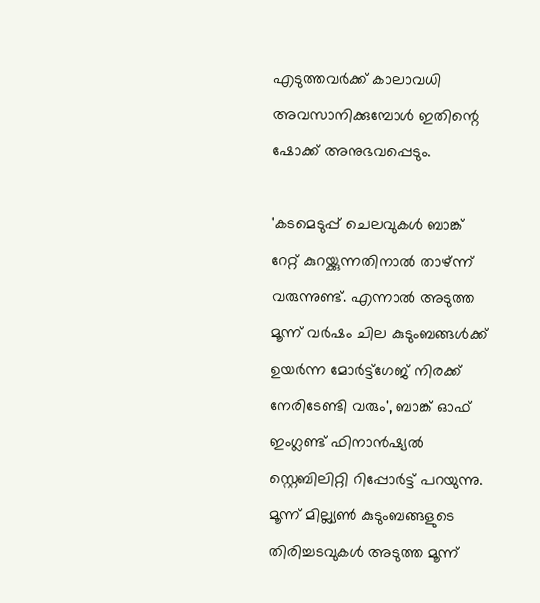എടുത്തവര്‍ക്ക് കാലാവധി അവസാനിക്കുമ്പോള്‍ ഇതിന്റെ ഷോക്ക് അനുഭവപ്പെടും.

'കടമെടുപ്പ് ചെലവുകള്‍ ബാങ്ക് റേറ്റ് കുറയ്ക്കുന്നതിനാല്‍ താഴ്ന്ന് വരുന്നുണ്ട്. എന്നാല്‍ അടുത്ത മൂന്ന് വര്‍ഷം ചില കുടുംബങ്ങള്‍ക്ക് ഉയര്‍ന്ന മോര്‍ട്ട്‌ഗേജ് നിരക്ക് നേരിടേണ്ടി വരും', ബാങ്ക് ഓഫ് ഇംഗ്ലണ്ട് ഫിനാന്‍ഷ്യല്‍ സ്റ്റെബിലിറ്റി റിപ്പോര്‍ട്ട് പറയുന്നു. മൂന്ന് മില്ല്യണ്‍ കുടുംബങ്ങളുടെ തിരിച്ചടവുകള്‍ അടുത്ത മൂന്ന്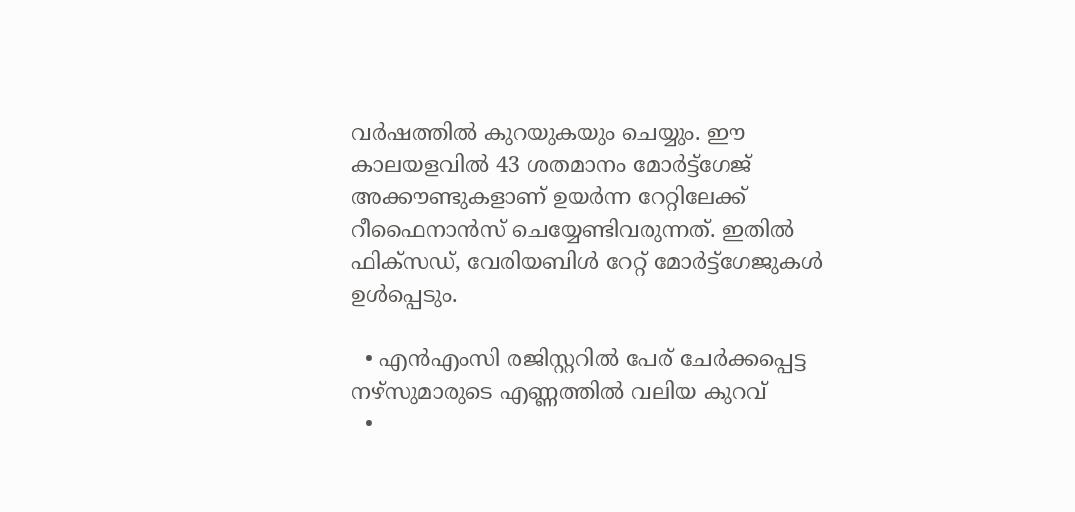വര്‍ഷത്തില്‍ കുറയുകയും ചെയ്യും. ഈ കാലയളവില്‍ 43 ശതമാനം മോര്‍ട്ട്‌ഗേജ് അക്കൗണ്ടുകളാണ് ഉയര്‍ന്ന റേറ്റിലേക്ക് റീഫൈനാന്‍സ് ചെയ്യേണ്ടിവരുന്നത്. ഇതില്‍ ഫിക്‌സഡ്, വേരിയബിള്‍ റേറ്റ് മോര്‍ട്ട്‌ഗേജുകള്‍ ഉള്‍പ്പെടും.

  • എന്‍എംസി രജിസ്റ്ററില്‍ പേര് ചേര്‍ക്കപ്പെട്ട നഴ്സുമാരുടെ എണ്ണത്തില്‍ വലിയ കുറവ്
  •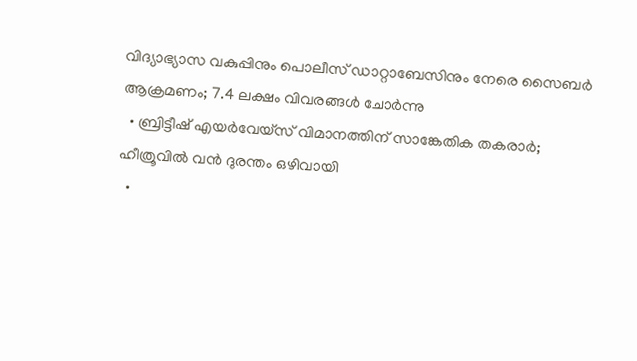വിദ്യാഭ്യാസ വകുപ്പിനും പൊലീസ് ഡാറ്റാബേസിനും നേരെ സൈബര്‍ ആക്രമണം; 7.4 ലക്ഷം വിവരങ്ങള്‍ ചോര്‍ന്നു
  • ബ്രിട്ടീഷ് എയര്‍വേയ്‌സ് വിമാനത്തിന് സാങ്കേതിക തകരാര്‍; ഹീത്രൂവില്‍ വന്‍ ദുരന്തം ഒഴിവായി
  •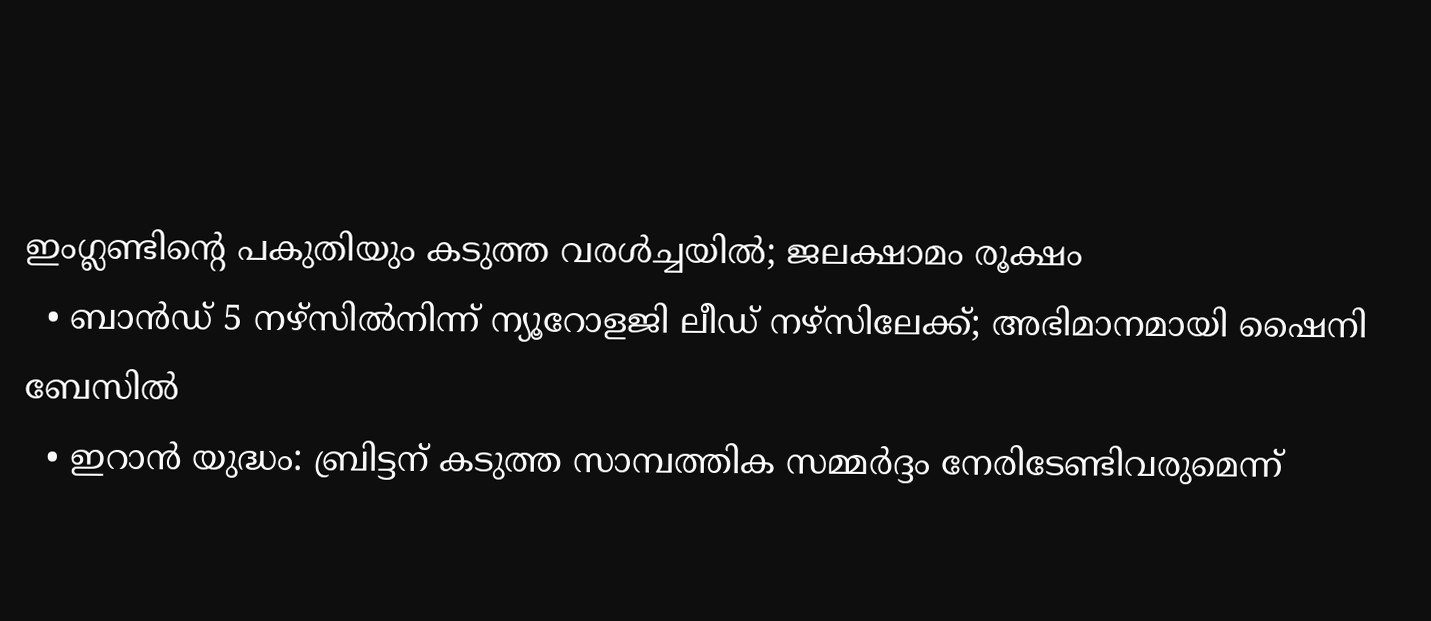ഇംഗ്ലണ്ടിന്റെ പകുതിയും കടുത്ത വരള്‍ച്ചയില്‍; ജലക്ഷാമം രൂക്ഷം
  • ബാന്‍ഡ് 5 നഴ്‌സില്‍നിന്ന് ന്യൂറോളജി ലീഡ് നഴ്‌സിലേക്ക്; അഭിമാനമായി ഷൈനി ബേസില്‍
  • ഇറാന്‍ യുദ്ധം: ബ്രിട്ടന് കടുത്ത സാമ്പത്തിക സമ്മര്‍ദ്ദം നേരിടേണ്ടിവരുമെന്ന്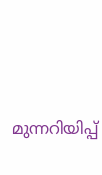മുന്നറിയിപ്പ്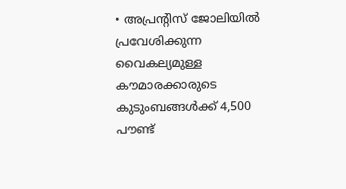• അപ്രന്റിസ് ജോലിയില്‍ പ്രവേശിക്കുന്ന വൈകല്യമുള്ള കൗമാരക്കാരുടെ കുടുംബങ്ങള്‍ക്ക് 4,500 പൗണ്ട്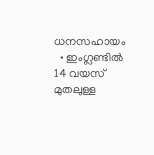ധനസഹായം
  • ഇംഗ്ലണ്ടില്‍ 14 വയസ് മുതലുള്ള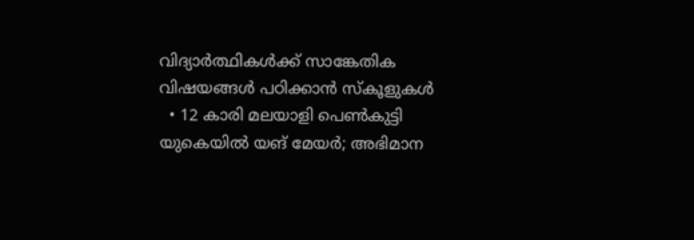വിദ്യാര്‍ത്ഥികള്‍ക്ക് സാങ്കേതിക വിഷയങ്ങള്‍ പഠിക്കാന്‍ സ്കൂളുകള്‍
  • 12 കാരി മലയാളി പെണ്‍കുട്ടി യുകെയില്‍ യങ് മേയര്‍; അഭിമാന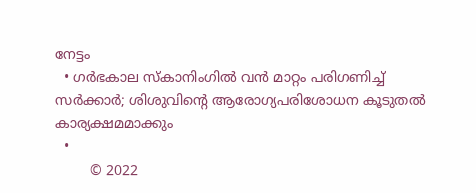നേട്ടം
  • ഗര്‍ഭകാല സ്കാനിംഗില്‍ വന്‍ മാറ്റം പരിഗണിച്ച് സര്‍ക്കാര്‍; ശിശുവിന്റെ ആരോഗ്യപരിശോധന കൂടുതല്‍ കാര്യക്ഷമമാക്കും
  •
        © 2022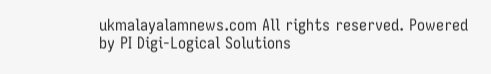ukmalayalamnews.com All rights reserved. Powered by PI Digi-Logical Solutions